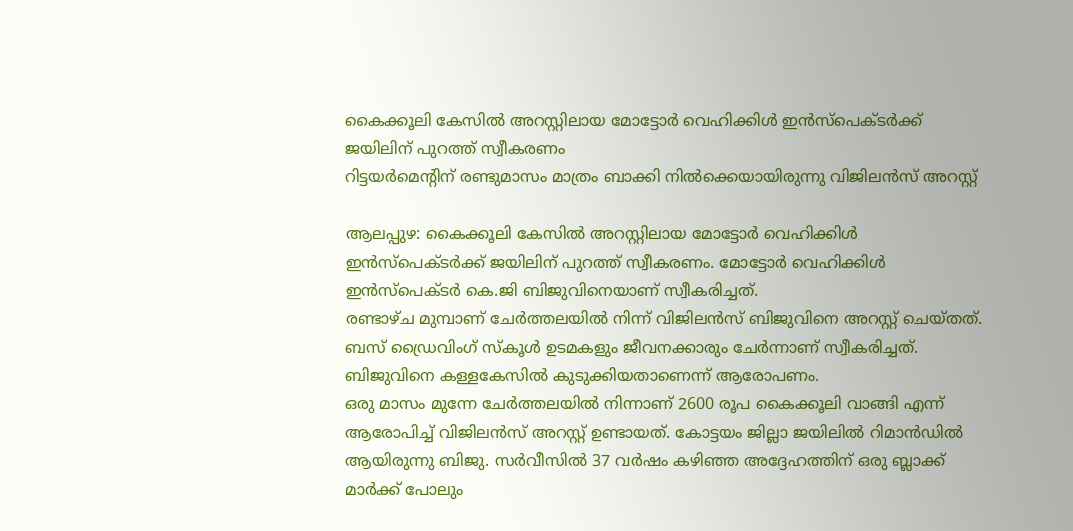കൈക്കൂലി കേസിൽ അറസ്റ്റിലായ മോട്ടോർ വെഹിക്കിൾ ഇൻസ്പെക്ടർക്ക് ജയിലിന് പുറത്ത് സ്വീകരണം
റിട്ടയർമെന്റിന് രണ്ടുമാസം മാത്രം ബാക്കി നിൽക്കെയായിരുന്നു വിജിലൻസ് അറസ്റ്റ്

ആലപ്പുഴ: കൈക്കൂലി കേസിൽ അറസ്റ്റിലായ മോട്ടോർ വെഹിക്കിൾ ഇൻസ്പെക്ടർക്ക് ജയിലിന് പുറത്ത് സ്വീകരണം. മോട്ടോർ വെഹിക്കിൾ ഇൻസ്പെക്ടർ കെ.ജി ബിജുവിനെയാണ് സ്വീകരിച്ചത്.
രണ്ടാഴ്ച മുമ്പാണ് ചേർത്തലയിൽ നിന്ന് വിജിലൻസ് ബിജുവിനെ അറസ്റ്റ് ചെയ്തത്. ബസ് ഡ്രൈവിംഗ് സ്കൂൾ ഉടമകളും ജീവനക്കാരും ചേർന്നാണ് സ്വീകരിച്ചത്. ബിജുവിനെ കള്ളകേസിൽ കുടുക്കിയതാണെന്ന് ആരോപണം.
ഒരു മാസം മുന്നേ ചേർത്തലയിൽ നിന്നാണ് 2600 രൂപ കൈക്കൂലി വാങ്ങി എന്ന് ആരോപിച്ച് വിജിലൻസ് അറസ്റ്റ് ഉണ്ടായത്. കോട്ടയം ജില്ലാ ജയിലിൽ റിമാൻഡിൽ ആയിരുന്നു ബിജു. സർവീസിൽ 37 വർഷം കഴിഞ്ഞ അദ്ദേഹത്തിന് ഒരു ബ്ലാക്ക് മാർക്ക് പോലും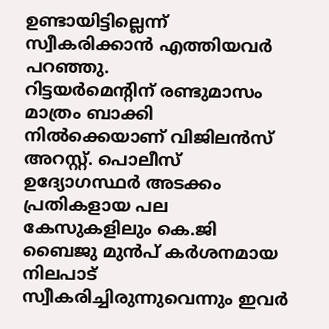ഉണ്ടായിട്ടില്ലെന്ന് സ്വീകരിക്കാൻ എത്തിയവർ പറഞ്ഞു.
റിട്ടയർമെന്റിന് രണ്ടുമാസം മാത്രം ബാക്കി നിൽക്കെയാണ് വിജിലൻസ് അറസ്റ്റ്. പൊലീസ് ഉദ്യോഗസ്ഥർ അടക്കം പ്രതികളായ പല കേസുകളിലും കെ.ജി ബൈജു മുൻപ് കർശനമായ നിലപാട് സ്വീകരിച്ചിരുന്നുവെന്നും ഇവർ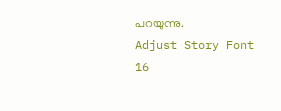പറയുന്നു.
Adjust Story Font
16